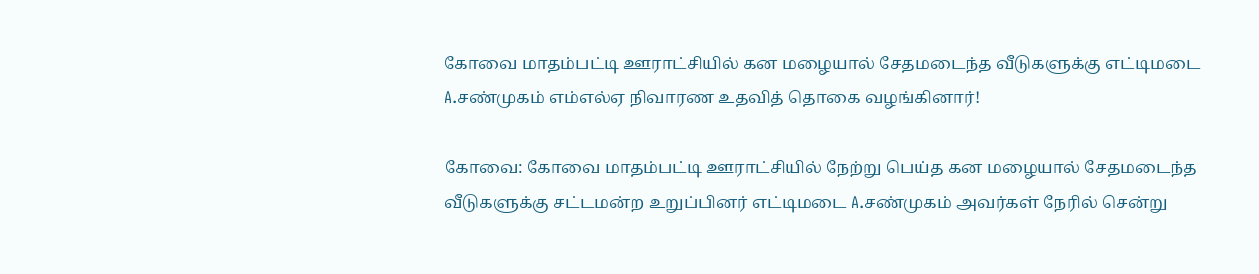கோவை மாதம்பட்டி ஊராட்சியில் கன மழையால் சேதமடைந்த வீடுகளுக்கு எட்டிமடை A.சண்முகம் எம்எல்ஏ நிவாரண உதவித் தொகை வழங்கினார்!

கோவை: கோவை மாதம்பட்டி ஊராட்சியில் நேற்று பெய்த கன மழையால் சேதமடைந்த வீடுகளுக்கு சட்டமன்ற உறுப்பினர் எட்டிமடை A.சண்முகம் அவர்கள் நேரில் சென்று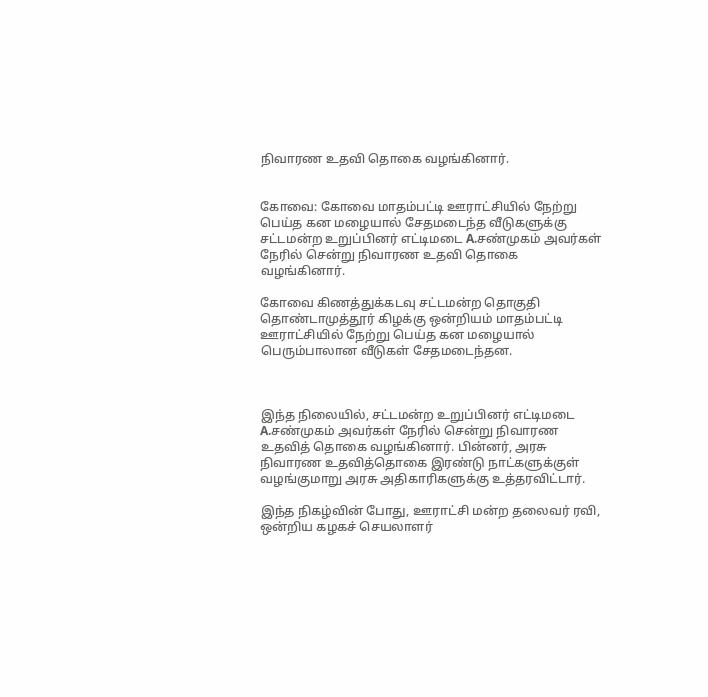நிவாரண உதவி தொகை வழங்கினார்.


கோவை: கோவை மாதம்பட்டி ஊராட்சியில் நேற்று பெய்த கன மழையால் சேதமடைந்த வீடுகளுக்கு சட்டமன்ற உறுப்பினர் எட்டிமடை A.சண்முகம் அவர்கள் நேரில் சென்று நிவாரண உதவி தொகை வழங்கினார்.

கோவை கிணத்துக்கடவு சட்டமன்ற தொகுதி தொண்டாமுத்தூர் கிழக்கு ஒன்றியம் மாதம்பட்டி ஊராட்சியில் நேற்று பெய்த கன மழையால் பெரும்பாலான வீடுகள் சேதமடைந்தன.



இந்த நிலையில், சட்டமன்ற உறுப்பினர் எட்டிமடை A.சண்முகம் அவர்கள் நேரில் சென்று நிவாரண உதவித் தொகை வழங்கினார். பின்னர், அரசு நிவாரண உதவித்தொகை இரண்டு நாட்களுக்குள் வழங்குமாறு அரசு அதிகாரிகளுக்கு உத்தரவிட்டார்.

இந்த நிகழ்வின் போது, ஊராட்சி மன்ற தலைவர் ரவி, ஒன்றிய கழகச் செயலாளர்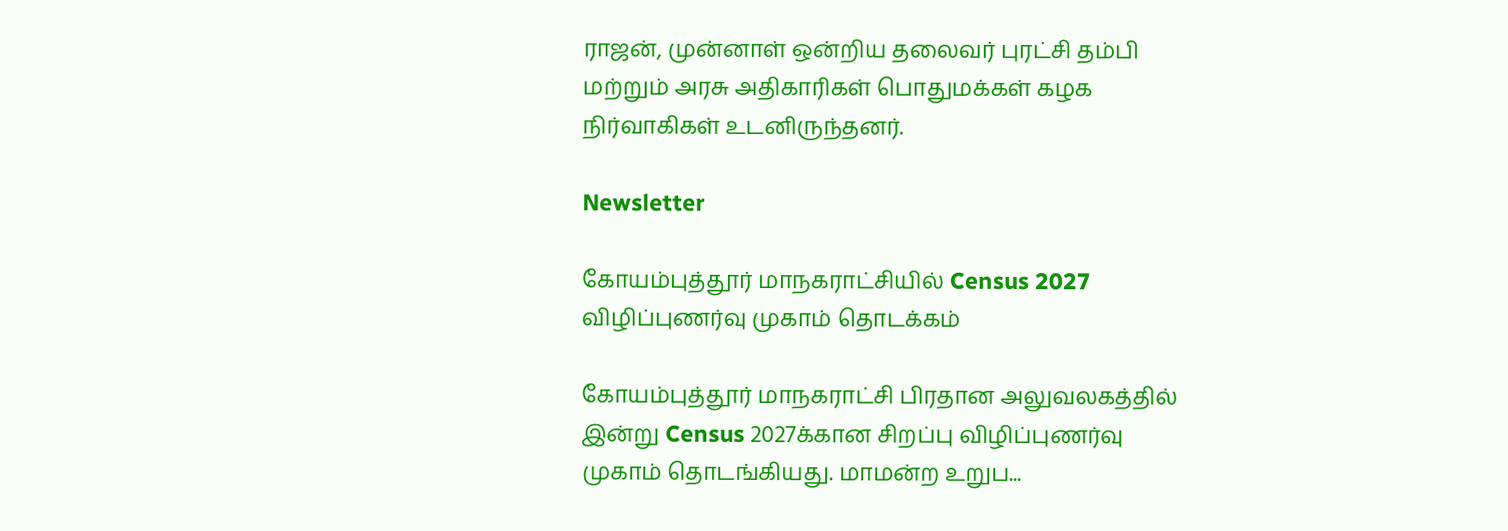ராஜன், முன்னாள் ஒன்றிய தலைவர் புரட்சி தம்பி மற்றும் அரசு அதிகாரிகள் பொதுமக்கள் கழக நிர்வாகிகள் உடனிருந்தனர்.

Newsletter

கோயம்புத்தூர் மாநகராட்சியில் Census 2027 விழிப்புணர்வு முகாம் தொடக்கம்

கோயம்புத்தூர் மாநகராட்சி பிரதான அலுவலகத்தில் இன்று Census 2027க்கான சிறப்பு விழிப்புணர்வு முகாம் தொடங்கியது. மாமன்ற உறுப...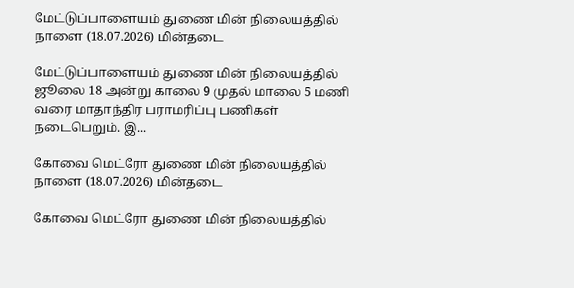மேட்டுப்பாளையம் துணை மின் நிலையத்தில் நாளை (18.07.2026) மின்தடை

மேட்டுப்பாளையம் துணை மின் நிலையத்தில் ஜூலை 18 அன்று காலை 9 முதல் மாலை 5 மணி வரை மாதாந்திர பராமரிப்பு பணிகள் நடைபெறும். இ...

கோவை மெட்ரோ துணை மின் நிலையத்தில் நாளை (18.07.2026) மின்தடை

கோவை மெட்ரோ துணை மின் நிலையத்தில்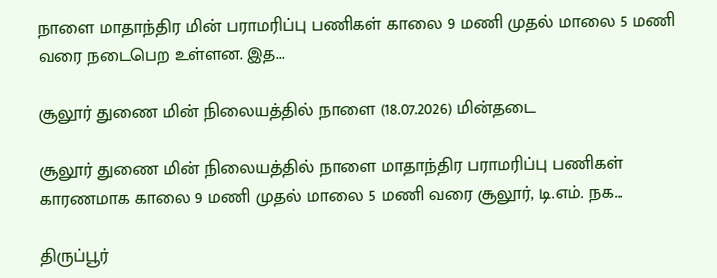நாளை மாதாந்திர மின் பராமரிப்பு பணிகள் காலை 9 மணி முதல் மாலை 5 மணி வரை நடைபெற உள்ளன. இத...

சூலூர் துணை மின் நிலையத்தில் நாளை (18.07.2026) மின்தடை

சூலூர் துணை மின் நிலையத்தில் நாளை மாதாந்திர பராமரிப்பு பணிகள் காரணமாக காலை 9 மணி முதல் மாலை 5 மணி வரை சூலூர், டி.எம். நக...

திருப்பூர்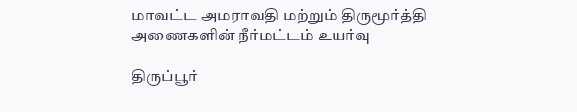மாவட்ட அமராவதி மற்றும் திருமூர்த்தி அணைகளின் நீர்மட்டம் உயர்வு

திருப்பூர்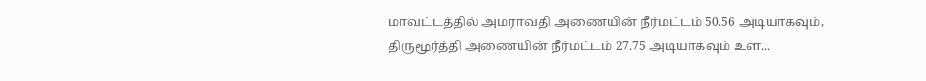மாவட்டத்தில் அமராவதி அணையின் நீர்மட்டம் 50.56 அடியாகவும், திருமூர்த்தி அணையின் நீர்மட்டம் 27.75 அடியாகவும் உள...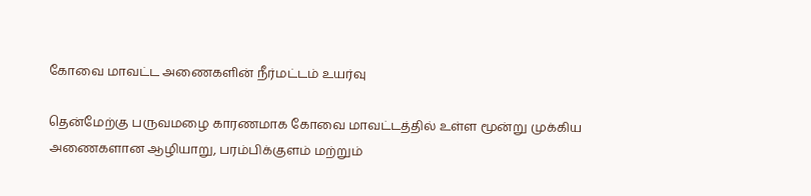கோவை மாவட்ட அணைகளின் நீர்மட்டம் உயர்வு

தென்மேற்கு பருவமழை காரணமாக கோவை மாவட்டத்தில் உள்ள மூன்று முக்கிய அணைகளான ஆழியாறு, பரம்பிக்குளம் மற்றும்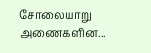சோலையாறு அணைகளின...